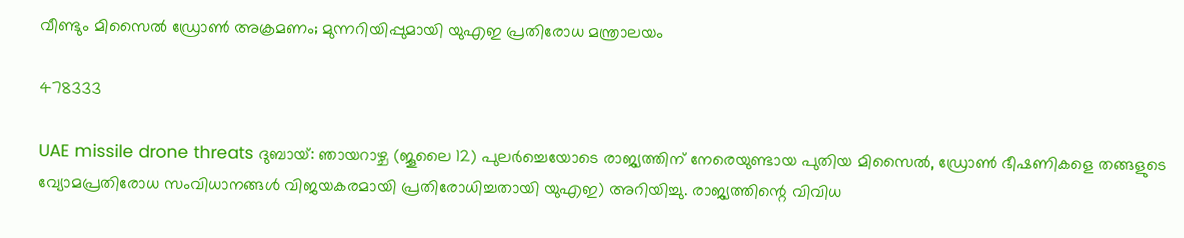വീണ്ടും മിസൈൽ ഡ്രോൺ അക്രമണം; മുന്നറിയിപ്പുമായി യുഎഇ പ്രതിരോധ മന്ത്രാലയം

478333

UAE missile drone threats ദുബായ്: ഞായറാഴ്ച (ജൂലൈ 12) പുലർച്ചെയോടെ രാജ്യത്തിന് നേരെയുണ്ടായ പുതിയ മിസൈൽ, ഡ്രോൺ ഭീഷണികളെ തങ്ങളുടെ വ്യോമപ്രതിരോധ സംവിധാനങ്ങൾ വിജയകരമായി പ്രതിരോധിച്ചതായി യുഎഇ) അറിയിച്ചു. രാജ്യത്തിന്റെ വിവിധ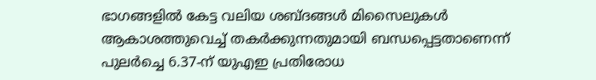ഭാഗങ്ങളിൽ കേട്ട വലിയ ശബ്ദങ്ങൾ മിസൈലുകൾ ആകാശത്തുവെച്ച് തകർക്കുന്നതുമായി ബന്ധപ്പെട്ടതാണെന്ന് പുലർച്ചെ 6.37-ന് യുഎഇ പ്രതിരോധ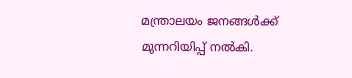മന്ത്രാലയം ജനങ്ങൾക്ക് മുന്നറിയിപ്പ് നൽകി.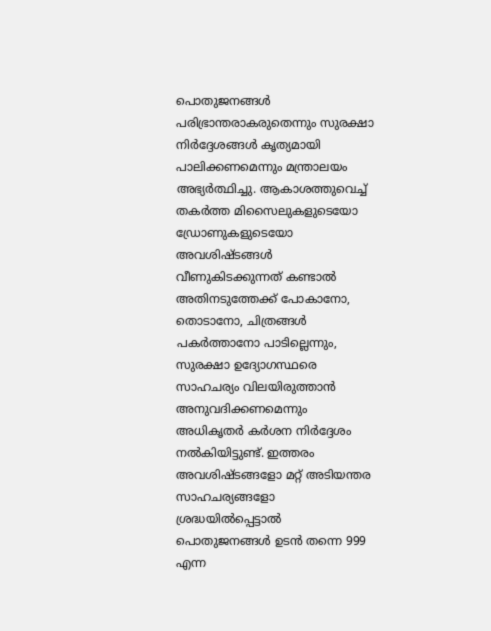പൊതുജനങ്ങൾ പരിഭ്രാന്തരാകരുതെന്നും സുരക്ഷാ നിർദ്ദേശങ്ങൾ കൃത്യമായി പാലിക്കണമെന്നും മന്ത്രാലയം അഭ്യർത്ഥിച്ചു. ആകാശത്തുവെച്ച് തകർത്ത മിസൈലുകളുടെയോ ഡ്രോണുകളുടെയോ അവശിഷ്ടങ്ങൾ വീണുകിടക്കുന്നത് കണ്ടാൽ അതിനടുത്തേക്ക് പോകാനോ, തൊടാനോ, ചിത്രങ്ങൾ പകർത്താനോ പാടില്ലെന്നും, സുരക്ഷാ ഉദ്യോഗസ്ഥരെ സാഹചര്യം വിലയിരുത്താൻ അനുവദിക്കണമെന്നും അധികൃതർ കർശന നിർദ്ദേശം നൽകിയിട്ടുണ്ട്. ഇത്തരം അവശിഷ്ടങ്ങളോ മറ്റ് അടിയന്തര സാഹചര്യങ്ങളോ ശ്രദ്ധയിൽപ്പെട്ടാൽ പൊതുജനങ്ങൾ ഉടൻ തന്നെ 999 എന്ന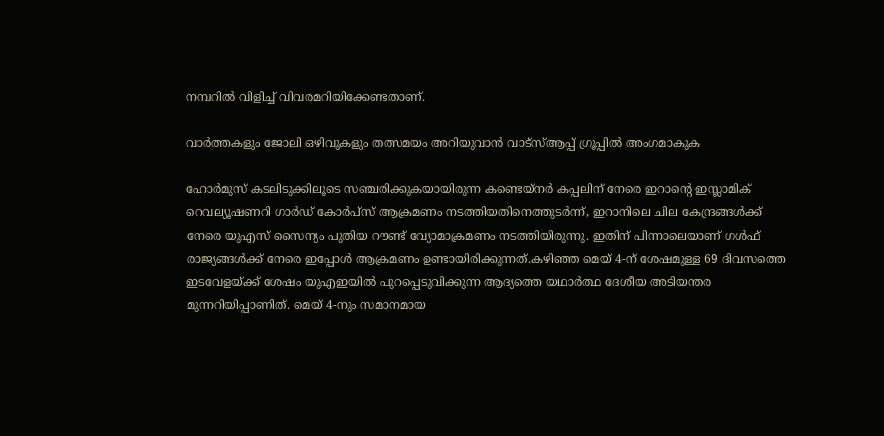നമ്പറിൽ വിളിച്ച് വിവരമറിയിക്കേണ്ടതാണ്.

വാർത്തകളും ജോലി ഒഴിവുകളും തത്സമയം അറിയുവാൻ വാട്സ്ആപ്പ് ഗ്രൂപ്പിൽ അംഗമാകുക

ഹോർമുസ് കടലിടുക്കിലൂടെ സഞ്ചരിക്കുകയായിരുന്ന കണ്ടെയ്നർ കപ്പലിന് നേരെ ഇറാന്റെ ഇസ്ലാമിക് റെവല്യൂഷണറി ഗാർഡ് കോർപ്സ് ആക്രമണം നടത്തിയതിനെത്തുടർന്ന്, ഇറാനിലെ ചില കേന്ദ്രങ്ങൾക്ക് നേരെ യുഎസ് സൈന്യം പുതിയ റൗണ്ട് വ്യോമാക്രമണം നടത്തിയിരുന്നു. ഇതിന് പിന്നാലെയാണ് ഗൾഫ് രാജ്യങ്ങൾക്ക് നേരെ ഇപ്പോൾ ആക്രമണം ഉണ്ടായിരിക്കുന്നത്.കഴിഞ്ഞ മെയ് 4-ന് ശേഷമുള്ള 69 ദിവസത്തെ ഇടവേളയ്ക്ക് ശേഷം യുഎഇയിൽ പുറപ്പെടുവിക്കുന്ന ആദ്യത്തെ യഥാർത്ഥ ദേശീയ അടിയന്തര മുന്നറിയിപ്പാണിത്. മെയ് 4-നും സമാനമായ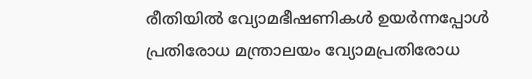രീതിയിൽ വ്യോമഭീഷണികൾ ഉയർന്നപ്പോൾ പ്രതിരോധ മന്ത്രാലയം വ്യോമപ്രതിരോധ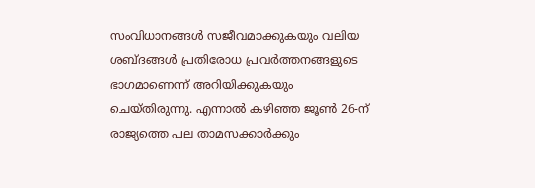സംവിധാനങ്ങൾ സജീവമാക്കുകയും വലിയ ശബ്ദങ്ങൾ പ്രതിരോധ പ്രവർത്തനങ്ങളുടെ ഭാഗമാണെന്ന് അറിയിക്കുകയും ചെയ്തിരുന്നു. എന്നാൽ കഴിഞ്ഞ ജൂൺ 26-ന് രാജ്യത്തെ പല താമസക്കാർക്കും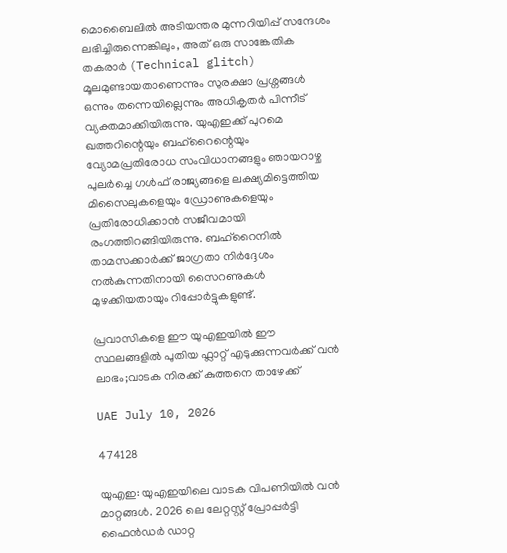മൊബൈലിൽ അടിയന്തര മുന്നറിയിപ്പ് സന്ദേശം ലഭിച്ചിരുന്നെങ്കിലും, അത് ഒരു സാങ്കേതിക തകരാർ (Technical glitch) മൂലമുണ്ടായതാണെന്നും സുരക്ഷാ പ്രശ്നങ്ങൾ ഒന്നും തന്നെയില്ലെന്നും അധികൃതർ പിന്നീട് വ്യക്തമാക്കിയിരുന്നു. യുഎഇക്ക് പുറമെ ഖത്തറിന്റെയും ബഹ്റൈന്റെയും വ്യോമപ്രതിരോധ സംവിധാനങ്ങളും ഞായറാഴ്ച പുലർച്ചെ ഗൾഫ് രാജ്യങ്ങളെ ലക്ഷ്യമിട്ടെത്തിയ മിസൈലുകളെയും ഡ്രോണുകളെയും പ്രതിരോധിക്കാൻ സജീവമായി രംഗത്തിറങ്ങിയിരുന്നു. ബഹ്റൈനിൽ താമസക്കാർക്ക് ജാഗ്രതാ നിർദ്ദേശം നൽകുന്നതിനായി സൈറണുകൾ മുഴക്കിയതായും റിപ്പോർട്ടുകളുണ്ട്.

പ്രവാസികളെ ഈ യുഎഇയിൽ ഈ സ്ഥലങ്ങളിൽ പുതിയ ഫ്ലാറ്റ് എടുക്കുന്നവർക്ക് വൻ ലാഭം;വാടക നിരക്ക് കുത്തനെ താഴേക്ക്

UAE July 10, 2026

474128

യുഎഇ: യുഎഇയിലെ വാടക വിപണിയിൽ വൻ മാറ്റങ്ങൾ. 2026 ലെ ലേറ്റസ്റ്റ് പ്രോപ്പർട്ടി ഫൈൻഡർ ഡാറ്റ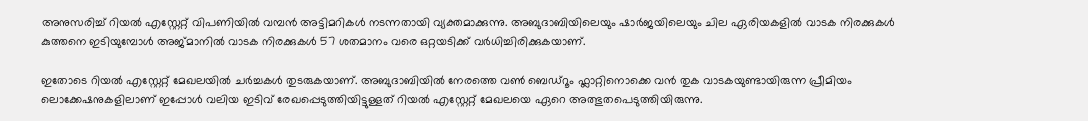അനുസരിച്ച് റിയൽ എസ്റ്റേറ്റ് വിപണിയിൽ വമ്പൻ അട്ടിമറികൾ നടന്നതായി വ്യക്തമാക്കുന്നു. അബുദാബിയിലെയും ഷാർജയിലെയും ചില ഏരിയകളിൽ വാടക നിരക്കുകൾ കുത്തനെ ഇടിയുമ്പോൾ അജ്മാനിൽ വാടക നിരക്കുകൾ 57 ശതമാനം വരെ ഒറ്റയടിക്ക് വർധിച്ചിരിക്കുകയാണ്.

ഇതോടെ റിയൽ എസ്റ്റേറ്റ് മേഖലയിൽ ചർച്ചകൾ തുടരുകയാണ്. അബുദാബിയിൽ നേരത്തെ വൺ ബെഡ്‌റൂം ഫ്ലാറ്റിനൊക്കെ വൻ തുക വാടകയുണ്ടായിരുന്ന പ്രീമിയം ലൊക്കേഷനുകളിലാണ് ഇപ്പോൾ വലിയ ഇടിവ് രേഖപ്പെടുത്തിയിട്ടുള്ളത് റിയൽ എസ്റ്റേറ്റ് മേഖലയെ ഏറെ അത്ഭുതപെടുത്തിയിരുന്നു.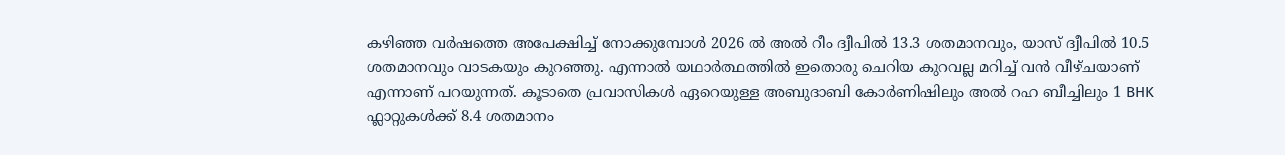കഴിഞ്ഞ വർഷത്തെ അപേക്ഷിച്ച് നോക്കുമ്പോൾ 2026 ൽ അൽ റീം ദ്വീപിൽ 13.3 ശതമാനവും, യാസ് ദ്വീപിൽ 10.5 ശതമാനവും വാടകയും കുറഞ്ഞു. എന്നാൽ യഥാർത്ഥത്തിൽ ഇതൊരു ചെറിയ കുറവല്ല മറിച്ച് വൻ വീഴ്ചയാണ് എന്നാണ് പറയുന്നത്. കൂടാതെ പ്രവാസികൾ ഏറെയുള്ള അബുദാബി കോർണിഷിലും അൽ റഹ ബീച്ചിലും 1 BHK ഫ്ലാറ്റുകൾക്ക് 8.4 ശതമാനം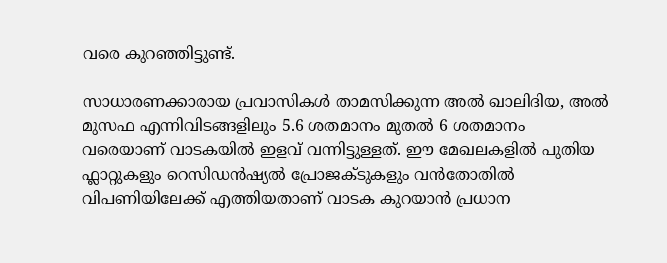വരെ കുറഞ്ഞിട്ടുണ്ട്.

സാധാരണക്കാരായ പ്രവാസികൾ താമസിക്കുന്ന അൽ ഖാലിദിയ, അൽ മുസഫ എന്നിവിടങ്ങളിലും 5.6 ശതമാനം മുതൽ 6 ശതമാനം വരെയാണ് വാടകയിൽ ഇളവ് വന്നിട്ടുള്ളത്. ഈ മേഖലകളിൽ പുതിയ ഫ്ലാറ്റുകളും റെസിഡൻഷ്യൽ പ്രോജക്ടുകളും വൻതോതിൽ വിപണിയിലേക്ക് എത്തിയതാണ് വാടക കുറയാൻ പ്രധാന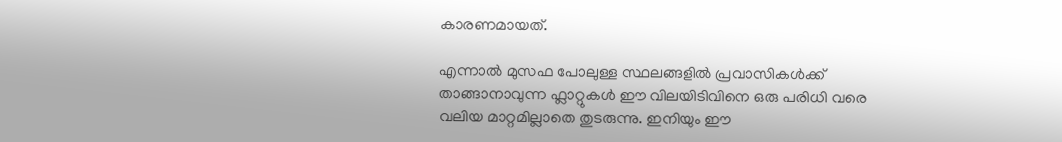കാരണമായത്.

എന്നാൽ മുസഫ പോലുള്ള സ്ഥലങ്ങളിൽ പ്രവാസികൾക്ക് താങ്ങാനാവുന്ന ഫ്ലാറ്റുകൾ ഈ വിലയിടിവിനെ ഒരു പരിധി വരെ വലിയ മാറ്റമില്ലാതെ തുടരുന്നു. ഇനിയും ഈ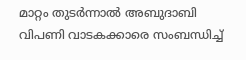മാറ്റം തുടർന്നാൽ അബുദാബി വിപണി വാടകക്കാരെ സംബന്ധിച്ച്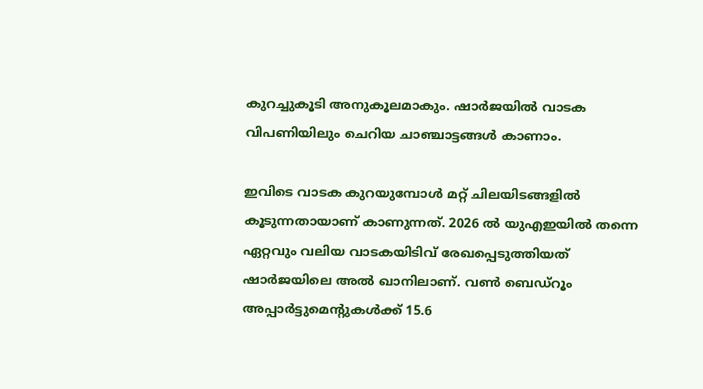കുറച്ചുകൂടി അനുകൂലമാകും. ഷാർജയിൽ വാടക വിപണിയിലും ചെറിയ ചാഞ്ചാട്ടങ്ങൾ കാണാം.

ഇവിടെ വാടക കുറയുമ്പോൾ മറ്റ് ചിലയിടങ്ങളിൽ കൂടുന്നതായാണ് കാണുന്നത്. 2026 ൽ യുഎഇയിൽ തന്നെ ഏറ്റവും വലിയ വാടകയിടിവ് രേഖപ്പെടുത്തിയത് ഷാർജയിലെ അൽ ഖാനിലാണ്. വൺ ബെഡ്‌റൂം അപ്പാർട്ടുമെന്റുകൾക്ക് 15.6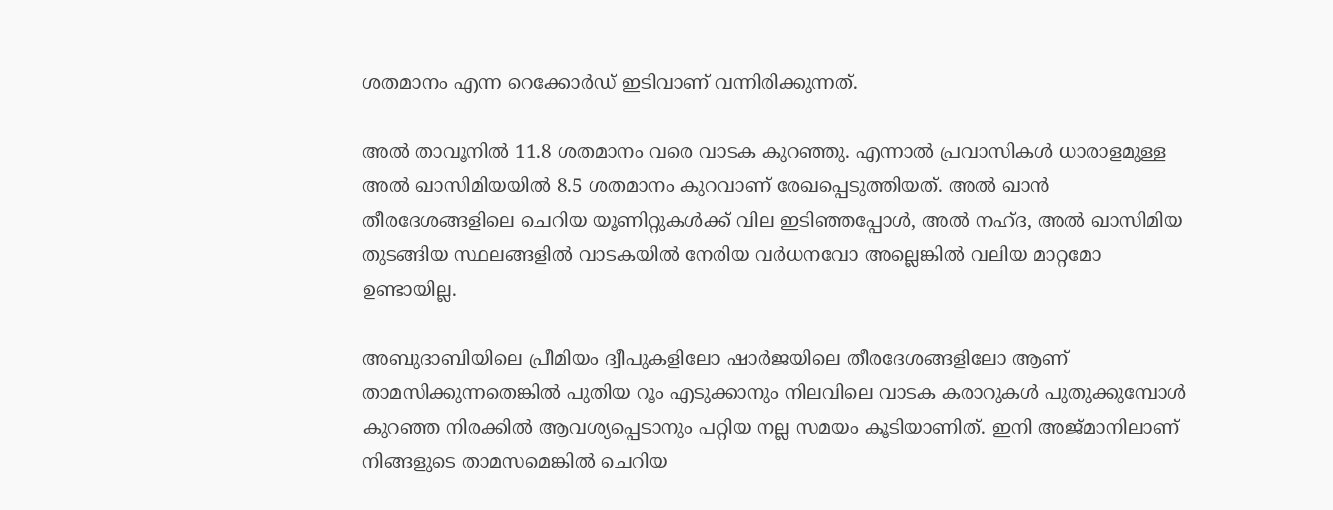ശതമാനം എന്ന റെക്കോർഡ് ഇടിവാണ് വന്നിരിക്കുന്നത്.

അൽ താവൂനിൽ 11.8 ശതമാനം വരെ വാടക കുറഞ്ഞു. എന്നാൽ പ്രവാസികൾ ധാരാളമുള്ള അൽ ഖാസിമിയയിൽ 8.5 ശതമാനം കുറവാണ് രേഖപ്പെടുത്തിയത്. അൽ ഖാൻ തീരദേശങ്ങളിലെ ചെറിയ യൂണിറ്റുകൾക്ക് വില ഇടിഞ്ഞപ്പോൾ, അൽ നഹ്ദ, അൽ ഖാസിമിയ തുടങ്ങിയ സ്ഥലങ്ങളിൽ വാടകയിൽ നേരിയ വർധനവോ അല്ലെങ്കിൽ വലിയ മാറ്റമോ ഉണ്ടായില്ല.

അബുദാബിയിലെ പ്രീമിയം ദ്വീപുകളിലോ ഷാർജയിലെ തീരദേശങ്ങളിലോ ആണ് താമസിക്കുന്നതെങ്കിൽ പുതിയ റൂം എടുക്കാനും നിലവിലെ വാടക കരാറുകൾ പുതുക്കുമ്പോൾ കുറഞ്ഞ നിരക്കിൽ ആവശ്യപ്പെടാനും പറ്റിയ നല്ല സമയം കൂടിയാണിത്. ഇനി അജ്മാനിലാണ് നിങ്ങളുടെ താമസമെങ്കിൽ ചെറിയ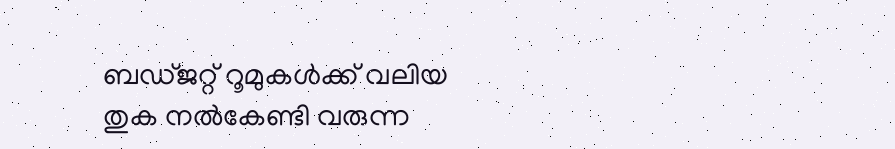ബഡ്ജറ്റ് റൂമുകൾക്ക് വലിയ തുക നൽകേണ്ടി വരുന്ന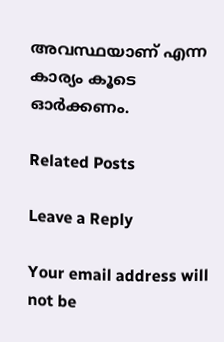അവസ്ഥയാണ് എന്ന കാര്യം കൂടെ ഓർക്കണം.

Related Posts

Leave a Reply

Your email address will not be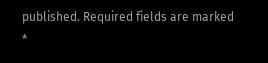published. Required fields are marked *